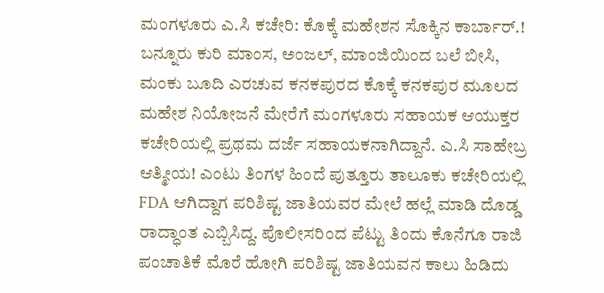ಮಂಗಳೂರು ಎ.ಸಿ ಕಚೇರಿ: ಕೊಕ್ಕೆ ಮಹೇಶನ ಸೊಕ್ಕಿನ ಕಾರ್ಬಾರ್.!
ಬನ್ನೂರು ಕುರಿ ಮಾಂಸ, ಅಂಜಲ್, ಮಾಂಜಿಯಿಂದ ಬಲೆ ಬೀಸಿ, ಮಂಕು ಬೂದಿ ಎರಚುವ ಕನಕಪುರದ ಕೊಕ್ಕೆ ಕನಕಪುರ ಮೂಲದ ಮಹೇಶ ನಿಯೋಜನೆ ಮೇರೆಗೆ ಮಂಗಳೂರು ಸಹಾಯಕ ಆಯುಕ್ತರ ಕಚೇರಿಯಲ್ಲಿ ಪ್ರಥಮ ದರ್ಜೆ ಸಹಾಯಕನಾಗಿದ್ದಾನೆ. ಎ.ಸಿ ಸಾಹೇಬ್ರ ಆತ್ಮೀಯ! ಎಂಟು ತಿಂಗಳ ಹಿಂದೆ ಪುತ್ತೂರು ತಾಲೂಕು ಕಚೇರಿಯಲ್ಲಿ FDA ಆಗಿದ್ದಾಗ ಪರಿಶಿಷ್ಟ ಜಾತಿಯವರ ಮೇಲೆ ಹಲ್ಲೆ ಮಾಡಿ ದೊಡ್ಡ ರಾದ್ಧಾಂತ ಎಬ್ಬಿಸಿದ್ದ. ಪೊಲೀಸರಿಂದ ಪೆಟ್ಟು ತಿಂದು ಕೊನೆಗೂ ರಾಜಿ ಪಂಚಾತಿಕೆ ಮೊರೆ ಹೋಗಿ ಪರಿಶಿಷ್ಟ ಜಾತಿಯವನ ಕಾಲು ಹಿಡಿದು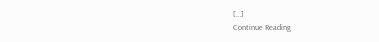[…]
Continue Reading